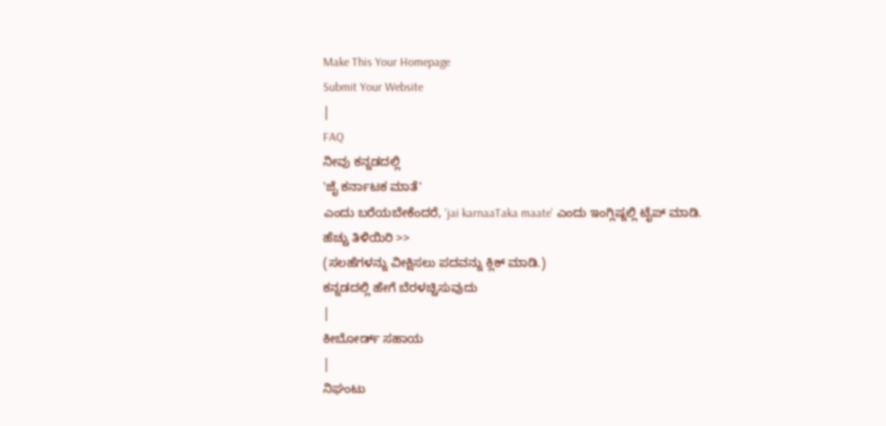Make This Your Homepage
Submit Your Website
|
FAQ
ನೀವು ಕನ್ನಡದಲ್ಲಿ
'ಜೈ ಕರ್ನಾಟಕ ಮಾತೆ'
ಎಂದು ಬರೆಯಬೇಕೆಂದರೆ, 'jai karnaaTaka maate' ಎಂದು ಇಂಗ್ಲಿಷ್ನಲ್ಲಿ ಟೈಪ್ ಮಾಡಿ.
ಹೆಚ್ಚು ತಿಳಿಯಿರಿ >>
(ಸಲಹೆಗಳನ್ನು ವೀಕ್ಷಿಸಲು ಪದವನ್ನು ಕ್ಲಿಕ್ ಮಾಡಿ.)
ಕನ್ನಡದಲ್ಲಿ ಹೇಗೆ ಬೆರಳಚ್ಚಿಸುವುದು
|
ಕೀಬೋರ್ಡ್ ಸಹಾಯ
|
ನಿಘಂಟು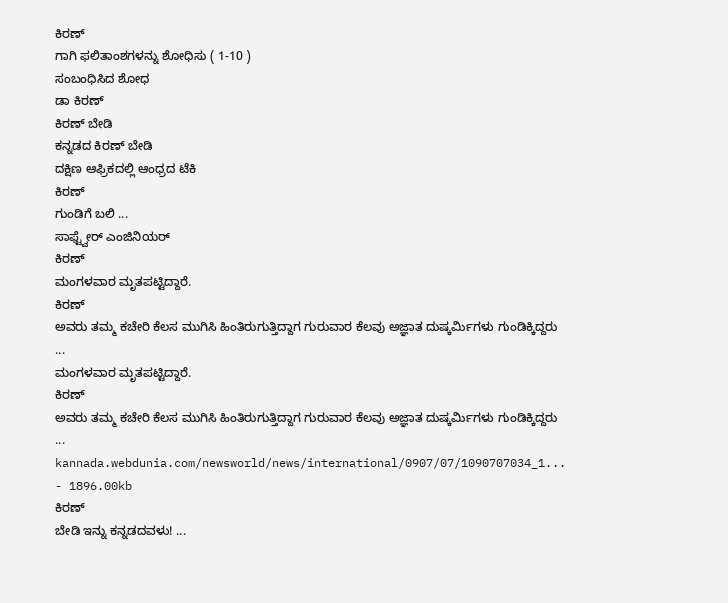ಕಿರಣ್
ಗಾಗಿ ಫಲಿತಾಂಶಗಳನ್ನು ಶೋಧಿಸು ( 1-10 )
ಸಂಬಂಧಿಸಿದ ಶೋಧ
ಡಾ ಕಿರಣ್
ಕಿರಣ್ ಬೇಡಿ
ಕನ್ನಡದ ಕಿರಣ್ ಬೇಡಿ
ದಕ್ಷಿಣ ಆಫ್ರಿಕದಲ್ಲಿ ಆಂಧ್ರದ ಟೆಕಿ
ಕಿರಣ್
ಗುಂಡಿಗೆ ಬಲಿ ...
ಸಾಫ್ಟ್ವೇರ್ ಎಂಜಿನಿಯರ್
ಕಿರಣ್
ಮಂಗಳವಾರ ಮೃತಪಟ್ಟಿದ್ದಾರೆ.
ಕಿರಣ್
ಅವರು ತಮ್ಮ ಕಚೇರಿ ಕೆಲಸ ಮುಗಿಸಿ ಹಿಂತಿರುಗುತ್ತಿದ್ದಾಗ ಗುರುವಾರ ಕೆಲವು ಅಜ್ಞಾತ ದುಷ್ಕರ್ಮಿಗಳು ಗುಂಡಿಕ್ಕಿದ್ದರು
...
ಮಂಗಳವಾರ ಮೃತಪಟ್ಟಿದ್ದಾರೆ.
ಕಿರಣ್
ಅವರು ತಮ್ಮ ಕಚೇರಿ ಕೆಲಸ ಮುಗಿಸಿ ಹಿಂತಿರುಗುತ್ತಿದ್ದಾಗ ಗುರುವಾರ ಕೆಲವು ಅಜ್ಞಾತ ದುಷ್ಕರ್ಮಿಗಳು ಗುಂಡಿಕ್ಕಿದ್ದರು
...
kannada.webdunia.com/newsworld/news/international/0907/07/1090707034_1... - 1896.00kb
ಕಿರಣ್
ಬೇಡಿ ಇನ್ನು ಕನ್ನಡದವಳು! ...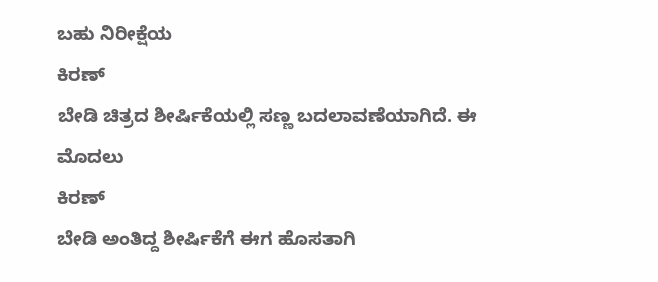ಬಹು ನಿರೀಕ್ಷೆಯ
ಕಿರಣ್
ಬೇಡಿ ಚಿತ್ರದ ಶೀರ್ಷಿಕೆಯಲ್ಲಿ ಸಣ್ಣ ಬದಲಾವಣೆಯಾಗಿದೆ. ಈ ಮೊದಲು
ಕಿರಣ್
ಬೇಡಿ ಅಂತಿದ್ದ ಶೀರ್ಷಿಕೆಗೆ ಈಗ ಹೊಸತಾಗಿ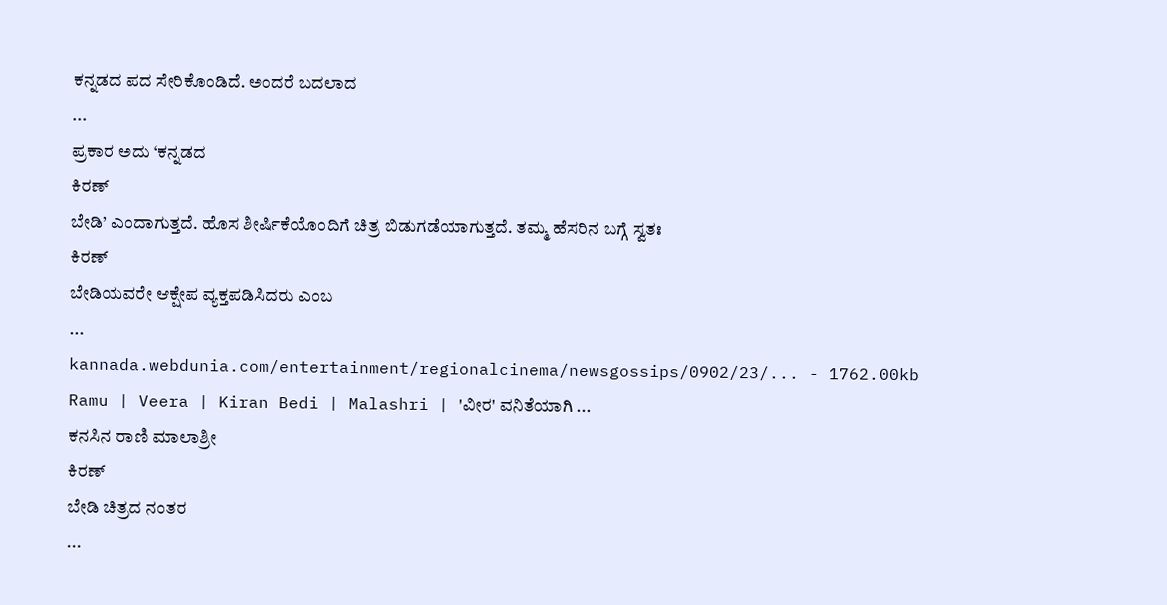ಕನ್ನಡದ ಪದ ಸೇರಿಕೊಂಡಿದೆ. ಅಂದರೆ ಬದಲಾದ
...
ಪ್ರಕಾರ ಅದು ‘ಕನ್ನಡದ
ಕಿರಣ್
ಬೇಡಿ’ ಎಂದಾಗುತ್ತದೆ. ಹೊಸ ಶೀರ್ಷಿಕೆಯೊಂದಿಗೆ ಚಿತ್ರ ಬಿಡುಗಡೆಯಾಗುತ್ತದೆ. ತಮ್ಮ ಹೆಸರಿನ ಬಗ್ಗೆ ಸ್ವತಃ
ಕಿರಣ್
ಬೇಡಿಯವರೇ ಆಕ್ಷೇಪ ವ್ಯಕ್ತಪಡಿಸಿದರು ಎಂಬ
...
kannada.webdunia.com/entertainment/regionalcinema/newsgossips/0902/23/... - 1762.00kb
Ramu | Veera | Kiran Bedi | Malashri | 'ವೀರ' ವನಿತೆಯಾಗಿ ...
ಕನಸಿನ ರಾಣಿ ಮಾಲಾಶ್ರೀ
ಕಿರಣ್
ಬೇಡಿ ಚಿತ್ರದ ನಂತರ
...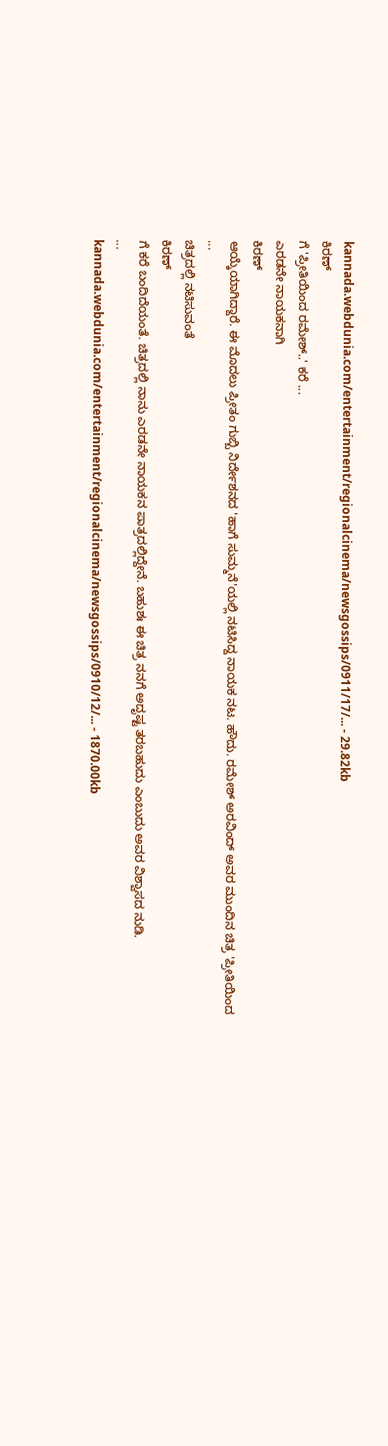kannada.webdunia.com/entertainment/regionalcinema/newsgossips/0911/17/... - 29.82kb
ಕಿರಣ್
ಗೆ 'ಪ್ರೀತಿಯಿಂದ ರಮೇಶ್..' ಕರೆ ...
ಎರಡನೇ ನಾಯಕನಾಗಿ
ಕಿರಣ್
ಆಯ್ಕೆಯಾಗಿದ್ದಾರೆ. ಈ ಮೊದಲು ಪ್ರೀತಂ ಗುಬ್ಬಿ ನಿರ್ದೇಶನದ 'ಹಾಗೆ ಸುಮ್ಮನೆ'ಯಲ್ಲಿ ನಟಿಸಿದ್ದ ನಾಯಕ ನಟ. ಹೌದು. ರಮೇಶ್ ಅರವಿಂದ್ ಅವರ ಮುಂದಿನ ಚಿತ್ರ 'ಪ್ರೀತಿಯಿಂದ
...
ಚಿತ್ರದಲ್ಲಿ ನಟಿಸುವಂತೆ
ಕಿರಣ್
ಗೆ ಕರೆ ಬಂದಿದೆಯಂತೆ. ಚಿತ್ರದಲ್ಲಿ ನಾನು ಎರಡನೇ ನಾಯಕನ ಪಾತ್ರದಲ್ಲಿದ್ದೇನೆ. ಬಹುಶಃ ಈ ಚಿತ್ರ ನನಗೆ ಅದೃಷ್ಟ ತರಬಹುದು ಎಂಬುದು ಅವರ ವಿಶ್ವಾಸದ ನುಡಿ.
...
kannada.webdunia.com/entertainment/regionalcinema/newsgossips/0910/12/... - 1870.00kb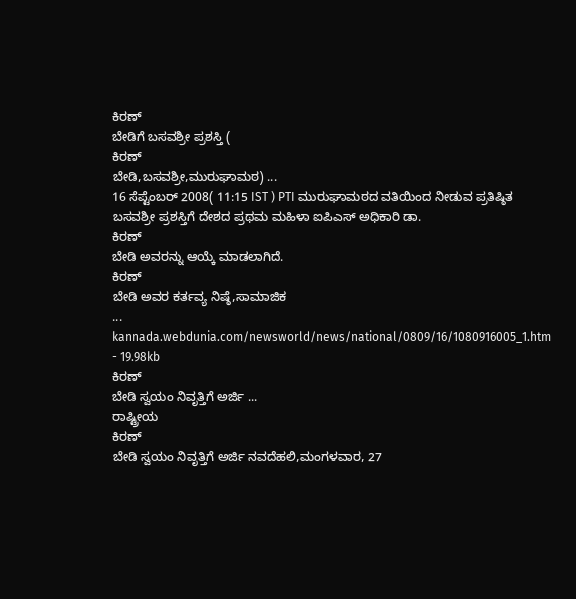ಕಿರಣ್
ಬೇಡಿಗೆ ಬಸವಶ್ರೀ ಪ್ರಶಸ್ತಿ (
ಕಿರಣ್
ಬೇಡಿ,ಬಸವಶ್ರೀ,ಮುರುಘಾಮಠ) ...
16 ಸೆಪ್ಟೆಂಬರ್ 2008( 11:15 IST ) PTI ಮುರುಘಾಮಠದ ವತಿಯಿಂದ ನೀಡುವ ಪ್ರತಿಷ್ಠಿತ ಬಸವಶ್ರೀ ಪ್ರಶಸ್ತಿಗೆ ದೇಶದ ಪ್ರಥಮ ಮಹಿಳಾ ಐಪಿಎಸ್ ಅಧಿಕಾರಿ ಡಾ.
ಕಿರಣ್
ಬೇಡಿ ಅವರನ್ನು ಆಯ್ಕೆ ಮಾಡಲಾಗಿದೆ.
ಕಿರಣ್
ಬೇಡಿ ಅವರ ಕರ್ತವ್ಯ ನಿಷ್ಠೆ,ಸಾಮಾಜಿಕ
...
kannada.webdunia.com/newsworld/news/national/0809/16/1080916005_1.htm - 19.98kb
ಕಿರಣ್
ಬೇಡಿ ಸ್ವಯಂ ನಿವೃತ್ತಿಗೆ ಅರ್ಜಿ ...
ರಾಷ್ಟ್ರೀಯ
ಕಿರಣ್
ಬೇಡಿ ಸ್ವಯಂ ನಿವೃತ್ತಿಗೆ ಅರ್ಜಿ ನವದೆಹಲಿ,ಮಂಗಳವಾರ, 27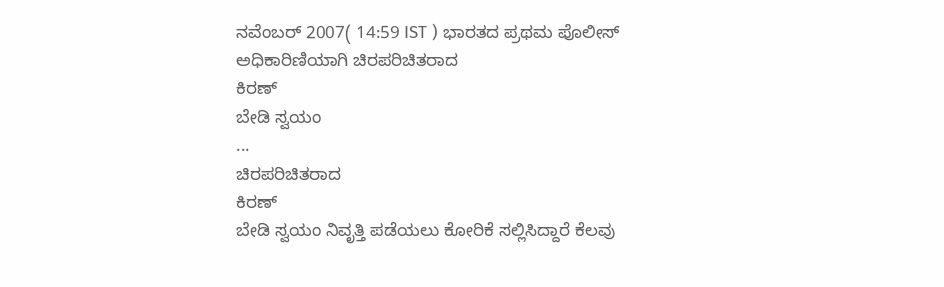ನವೆಂಬರ್ 2007( 14:59 IST ) ಭಾರತದ ಪ್ರಥಮ ಪೊಲೀಸ್ ಅಧಿಕಾರಿಣಿಯಾಗಿ ಚಿರಪರಿಚಿತರಾದ
ಕಿರಣ್
ಬೇಡಿ ಸ್ವಯಂ
...
ಚಿರಪರಿಚಿತರಾದ
ಕಿರಣ್
ಬೇಡಿ ಸ್ವಯಂ ನಿವೃತ್ತಿ ಪಡೆಯಲು ಕೋರಿಕೆ ಸಲ್ಲಿಸಿದ್ದಾರೆ ಕೆಲವು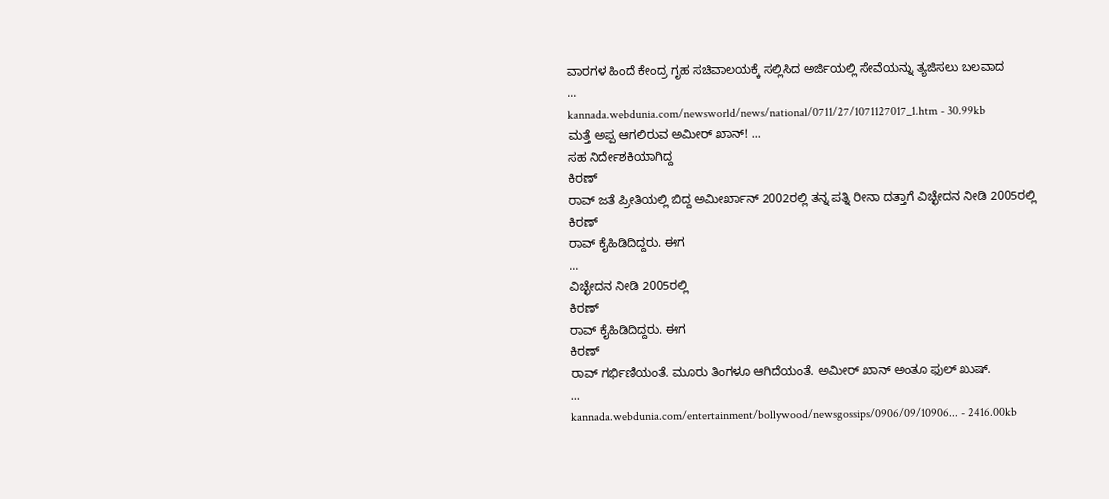ವಾರಗಳ ಹಿಂದೆ ಕೇಂದ್ರ ಗೃಹ ಸಚಿವಾಲಯಕ್ಕೆ ಸಲ್ಲಿಸಿದ ಅರ್ಜಿಯಲ್ಲಿ ಸೇವೆಯನ್ನು ತ್ಯಜಿಸಲು ಬಲವಾದ
...
kannada.webdunia.com/newsworld/news/national/0711/27/1071127017_1.htm - 30.99kb
ಮತ್ತೆ ಅಪ್ಪ ಆಗಲಿರುವ ಅಮೀರ್ ಖಾನ್! ...
ಸಹ ನಿರ್ದೇಶಕಿಯಾಗಿದ್ದ
ಕಿರಣ್
ರಾವ್ ಜತೆ ಪ್ರೀತಿಯಲ್ಲಿ ಬಿದ್ದ ಅಮೀರ್ಖಾನ್ 2002ರಲ್ಲಿ ತನ್ನ ಪತ್ನಿ ರೀನಾ ದತ್ತಾಗೆ ವಿಚ್ಛೇದನ ನೀಡಿ 2005ರಲ್ಲಿ
ಕಿರಣ್
ರಾವ್ ಕೈಹಿಡಿದಿದ್ದರು. ಈಗ
...
ವಿಚ್ಛೇದನ ನೀಡಿ 2005ರಲ್ಲಿ
ಕಿರಣ್
ರಾವ್ ಕೈಹಿಡಿದಿದ್ದರು. ಈಗ
ಕಿರಣ್
ರಾವ್ ಗರ್ಭಿಣಿಯಂತೆ. ಮೂರು ತಿಂಗಳೂ ಆಗಿದೆಯಂತೆ. ಅಮೀರ್ ಖಾನ್ ಅಂತೂ ಫುಲ್ ಖುಷ್.
...
kannada.webdunia.com/entertainment/bollywood/newsgossips/0906/09/10906... - 2416.00kb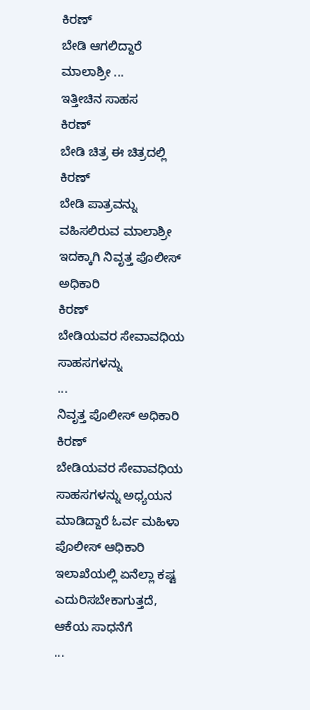ಕಿರಣ್
ಬೇಡಿ ಆಗಲಿದ್ದಾರೆ ಮಾಲಾಶ್ರೀ ...
ಇತ್ತೀಚಿನ ಸಾಹಸ
ಕಿರಣ್
ಬೇಡಿ ಚಿತ್ರ ಈ ಚಿತ್ರದಲ್ಲಿ
ಕಿರಣ್
ಬೇಡಿ ಪಾತ್ರವನ್ನು ವಹಿಸಲಿರುವ ಮಾಲಾಶ್ರೀ ಇದಕ್ಕಾಗಿ ನಿವೃತ್ತ ಪೊಲೀಸ್ ಅಧಿಕಾರಿ
ಕಿರಣ್
ಬೇಡಿಯವರ ಸೇವಾವಧಿಯ ಸಾಹಸಗಳನ್ನು
...
ನಿವೃತ್ತ ಪೊಲೀಸ್ ಅಧಿಕಾರಿ
ಕಿರಣ್
ಬೇಡಿಯವರ ಸೇವಾವಧಿಯ ಸಾಹಸಗಳನ್ನು ಅಧ್ಯಯನ ಮಾಡಿದ್ದಾರೆ ಓರ್ವ ಮಹಿಳಾ ಪೊಲೀಸ್ ಆಧಿಕಾರಿ ಇಲಾಖೆಯಲ್ಲಿ ಏನೆಲ್ಲಾ ಕಷ್ಟ ಎದುರಿಸಬೇಕಾಗುತ್ತದೆ, ಆಕೆಯ ಸಾಧನೆಗೆ
...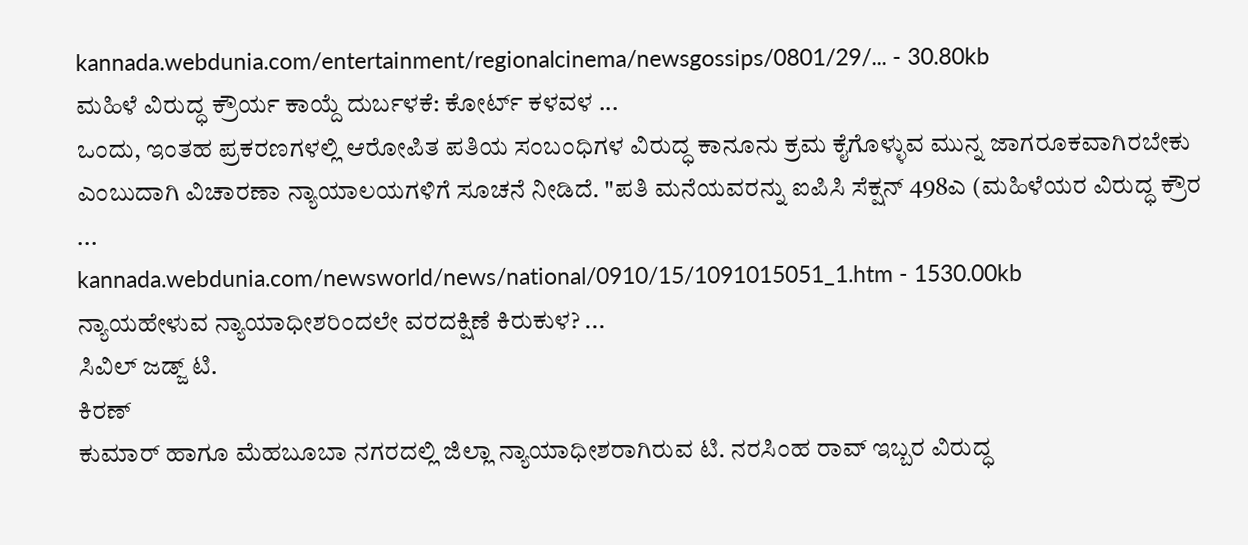kannada.webdunia.com/entertainment/regionalcinema/newsgossips/0801/29/... - 30.80kb
ಮಹಿಳೆ ವಿರುದ್ಧ ಕ್ರೌರ್ಯ ಕಾಯ್ದೆ ದುರ್ಬಳಕೆ: ಕೋರ್ಟ್ ಕಳವಳ ...
ಒಂದು, ಇಂತಹ ಪ್ರಕರಣಗಳಲ್ಲಿ ಆರೋಪಿತ ಪತಿಯ ಸಂಬಂಧಿಗಳ ವಿರುದ್ಧ ಕಾನೂನು ಕ್ರಮ ಕೈಗೊಳ್ಳುವ ಮುನ್ನ ಜಾಗರೂಕವಾಗಿರಬೇಕು ಎಂಬುದಾಗಿ ವಿಚಾರಣಾ ನ್ಯಾಯಾಲಯಗಳಿಗೆ ಸೂಚನೆ ನೀಡಿದೆ. "ಪತಿ ಮನೆಯವರನ್ನು ಐಪಿಸಿ ಸೆಕ್ಷನ್ 498ಎ (ಮಹಿಳೆಯರ ವಿರುದ್ಧ ಕ್ರೌರ
...
kannada.webdunia.com/newsworld/news/national/0910/15/1091015051_1.htm - 1530.00kb
ನ್ಯಾಯಹೇಳುವ ನ್ಯಾಯಾಧೀಶರಿಂದಲೇ ವರದಕ್ಷಿಣೆ ಕಿರುಕುಳ? ...
ಸಿವಿಲ್ ಜಡ್ಜ್ ಟಿ.
ಕಿರಣ್
ಕುಮಾರ್ ಹಾಗೂ ಮೆಹಬೂಬಾ ನಗರದಲ್ಲಿ ಜಿಲ್ಲಾ ನ್ಯಾಯಾಧೀಶರಾಗಿರುವ ಟಿ. ನರಸಿಂಹ ರಾವ್ ಇಬ್ಬರ ವಿರುದ್ಧ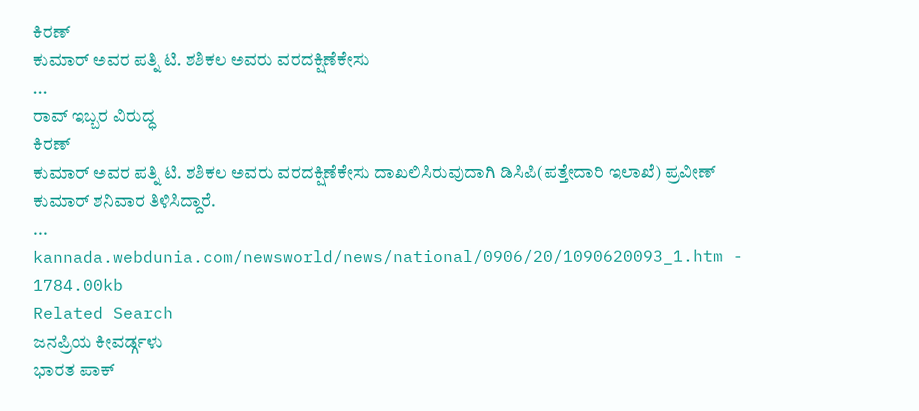ಕಿರಣ್
ಕುಮಾರ್ ಅವರ ಪತ್ನಿ ಟಿ. ಶಶಿಕಲ ಅವರು ವರದಕ್ಷಿಣೆಕೇಸು
...
ರಾವ್ ಇಬ್ಬರ ವಿರುದ್ಧ
ಕಿರಣ್
ಕುಮಾರ್ ಅವರ ಪತ್ನಿ ಟಿ. ಶಶಿಕಲ ಅವರು ವರದಕ್ಷಿಣೆಕೇಸು ದಾಖಲಿಸಿರುವುದಾಗಿ ಡಿಸಿಪಿ(ಪತ್ತೇದಾರಿ ಇಲಾಖೆ) ಪ್ರವೀಣ್ ಕುಮಾರ್ ಶನಿವಾರ ತಿಳಿಸಿದ್ದಾರೆ.
...
kannada.webdunia.com/newsworld/news/national/0906/20/1090620093_1.htm - 1784.00kb
Related Search
ಜನಪ್ರಿಯ ಕೀವರ್ಡ್ಗಳು
ಭಾರತ ಪಾಕ್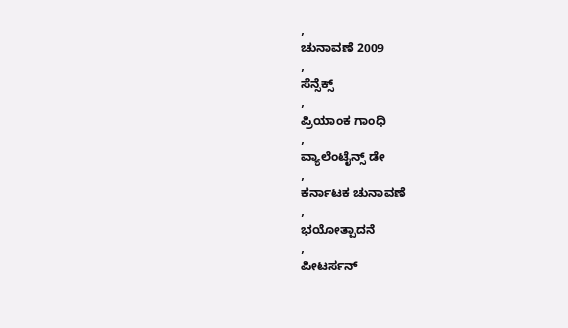,
ಚುನಾವಣೆ 2009
,
ಸೆನ್ಸೆಕ್ಸ್
,
ಪ್ರಿಯಾಂಕ ಗಾಂಧಿ
,
ವ್ಯಾಲೆಂಟೈನ್ಸ್ ಡೇ
,
ಕರ್ನಾಟಕ ಚುನಾವಣೆ
,
ಭಯೋತ್ಪಾದನೆ
,
ಪೀಟರ್ಸನ್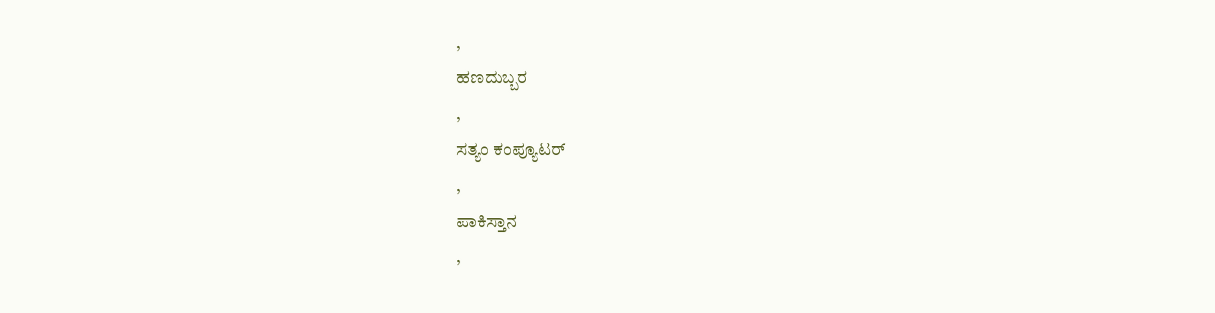,
ಹಣದುಬ್ಬರ
,
ಸತ್ಯಂ ಕಂಪ್ಯೂಟರ್
,
ಪಾಕಿಸ್ತಾನ
,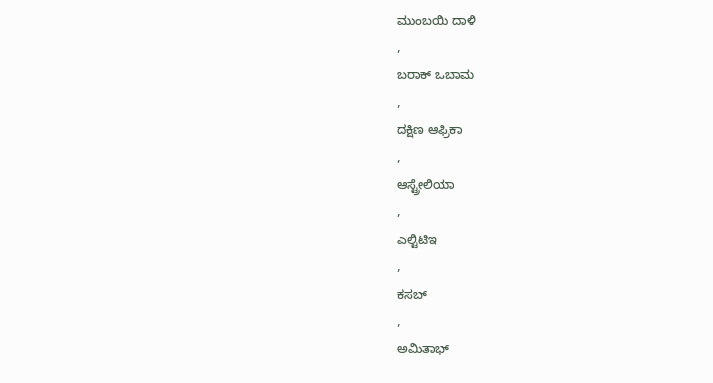ಮುಂಬಯಿ ದಾಳಿ
,
ಬರಾಕ್ ಒಬಾಮ
,
ದಕ್ಷಿಣ ಆಫ್ರಿಕಾ
,
ಆಸ್ಟ್ರೇಲಿಯಾ
,
ಎಲ್ಟಿಟಿಇ
,
ಕಸಬ್
,
ಅಮಿತಾಭ್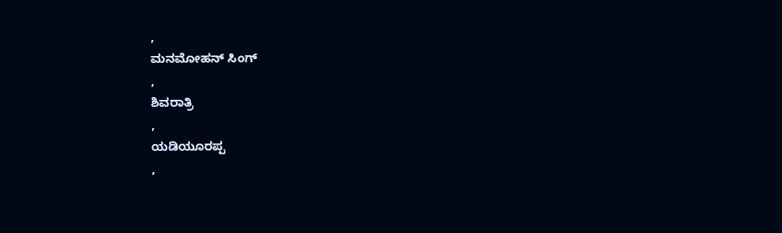,
ಮನಮೋಹನ್ ಸಿಂಗ್
,
ಶಿವರಾತ್ರಿ
,
ಯಡಿಯೂರಪ್ಪ
,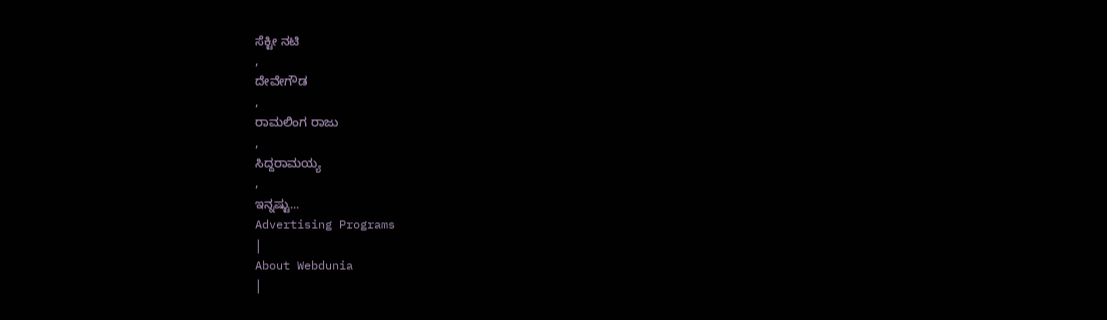ಸೆಕ್ಟೀ ನಟಿ
,
ದೇವೇಗೌಡ
,
ರಾಮಲಿಂಗ ರಾಜು
,
ಸಿದ್ದರಾಮಯ್ಯ
,
ಇನ್ನಷ್ಟು...
Advertising Programs
|
About Webdunia
|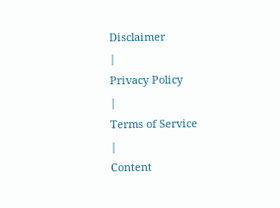Disclaimer
|
Privacy Policy
|
Terms of Service
|
Content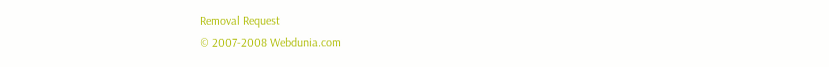Removal Request
© 2007-2008 Webdunia.com